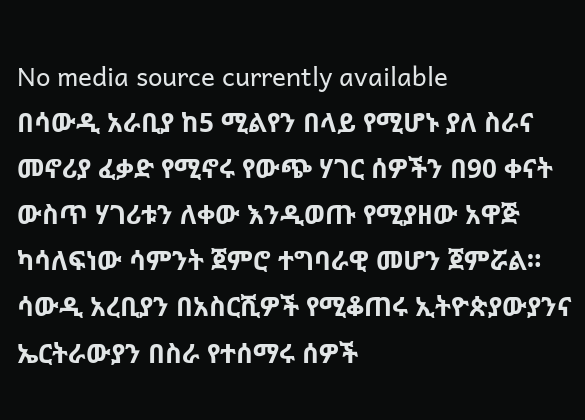No media source currently available
በሳውዲ አራቢያ ከ5 ሚልየን በላይ የሚሆኑ ያለ ስራና መኖሪያ ፈቃድ የሚኖሩ የውጭ ሃገር ሰዎችን በ90 ቀናት ውስጥ ሃገሪቱን ለቀው እንዲወጡ የሚያዘው አዋጅ ካሳለፍነው ሳምንት ጀምሮ ተግባራዊ መሆን ጀምሯል። ሳውዲ አረቢያን በአስርሺዎች የሚቆጠሩ ኢትዮጵያውያንና ኤርትራውያን በስራ የተሰማሩ ሰዎች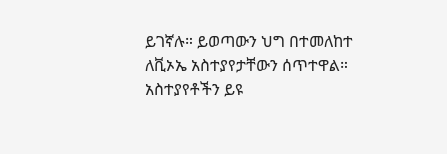ይገኛሉ። ይወጣውን ህግ በተመለከተ ለቪኦኤ አስተያየታቸውን ሰጥተዋል።
አስተያየቶችን ይዩ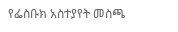የፌስቡክ አስተያየት መስጫ